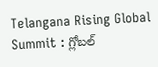Telangana Rising Global Summit : గ్లోబల్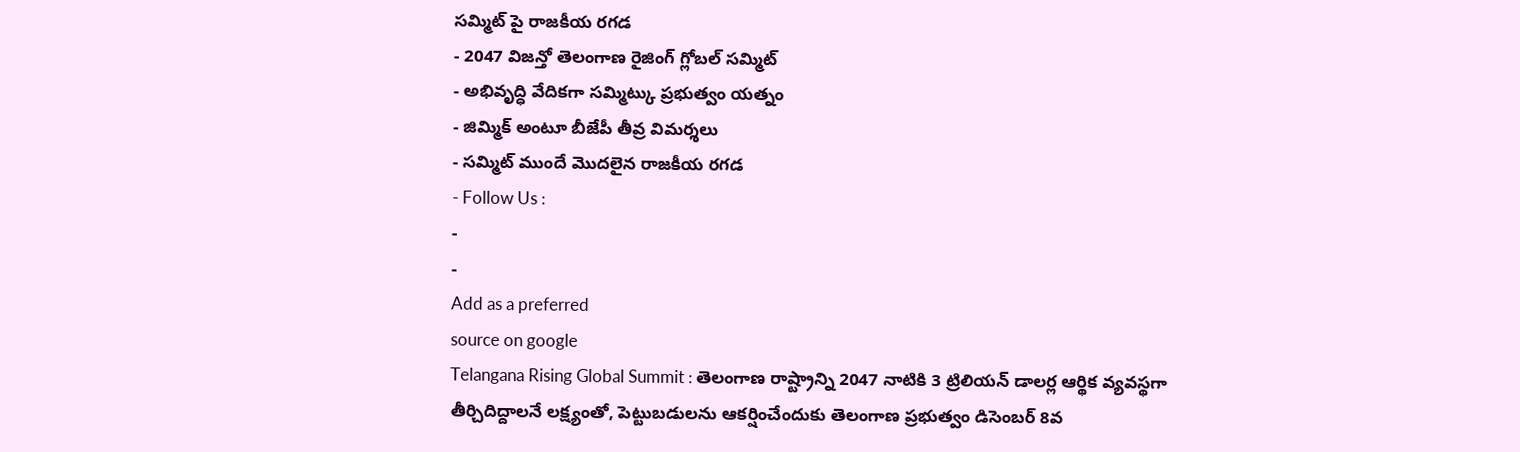సమ్మిట్ పై రాజకీయ రగడ
- 2047 విజన్తో తెలంగాణ రైజింగ్ గ్లోబల్ సమ్మిట్
- అభివృద్ధి వేదికగా సమ్మిట్కు ప్రభుత్వం యత్నం
- జిమ్మిక్ అంటూ బీజేపీ తీవ్ర విమర్శలు
- సమ్మిట్ ముందే మొదలైన రాజకీయ రగడ
- Follow Us :
-
-
Add as a preferred
source on google
Telangana Rising Global Summit : తెలంగాణ రాష్ట్రాన్ని 2047 నాటికి 3 ట్రిలియన్ డాలర్ల ఆర్థిక వ్యవస్థగా తీర్చిదిద్దాలనే లక్ష్యంతో, పెట్టుబడులను ఆకర్షించేందుకు తెలంగాణ ప్రభుత్వం డిసెంబర్ 8వ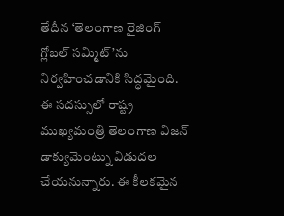తేదీన ‘తెలంగాణ రైజింగ్ గ్లోబల్ సమ్మిట్’ను నిర్వహించడానికి సిద్ధమైంది. ఈ సదస్సులో రాష్ట్ర ముఖ్యమంత్రి తెలంగాణ విజన్ డాక్యుమెంట్ను విడుదల చేయనున్నారు. ఈ కీలకమైన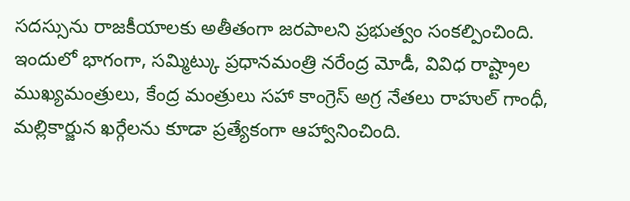సదస్సును రాజకీయాలకు అతీతంగా జరపాలని ప్రభుత్వం సంకల్పించింది.
ఇందులో భాగంగా, సమ్మిట్కు ప్రధానమంత్రి నరేంద్ర మోడీ, వివిధ రాష్ట్రాల ముఖ్యమంత్రులు, కేంద్ర మంత్రులు సహా కాంగ్రెస్ అగ్ర నేతలు రాహుల్ గాంధీ, మల్లికార్జున ఖర్గేలను కూడా ప్రత్యేకంగా ఆహ్వానించింది.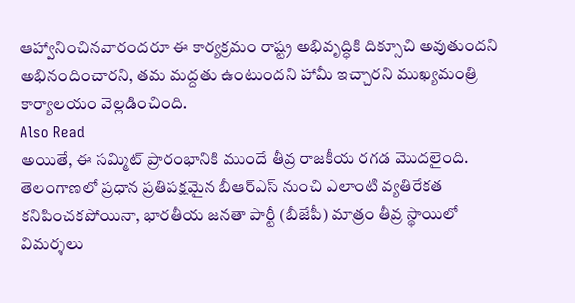ఆహ్వానించినవారందరూ ఈ కార్యక్రమం రాష్ట్ర అభివృద్ధికి దిక్సూచి అవుతుందని అభినందించారని, తమ మద్దతు ఉంటుందని హామీ ఇచ్చారని ముఖ్యమంత్రి కార్యాలయం వెల్లడించింది.
Also Read
అయితే, ఈ సమ్మిట్ ప్రారంభానికి ముందే తీవ్ర రాజకీయ రగడ మొదలైంది. తెలంగాణలో ప్రధాన ప్రతిపక్షమైన బీఆర్ఎస్ నుంచి ఎలాంటి వ్యతిరేకత కనిపించకపోయినా, భారతీయ జనతా పార్టీ (బీజేపీ) మాత్రం తీవ్ర స్థాయిలో విమర్శలు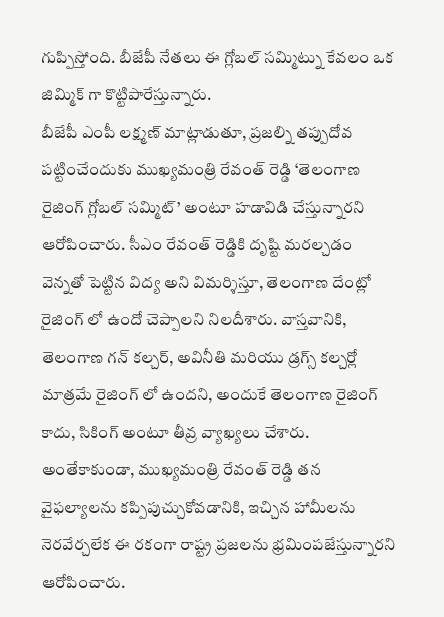గుప్పిస్తోంది. బీజేపీ నేతలు ఈ గ్లోబల్ సమ్మిట్ను కేవలం ఒక జిమ్మిక్ గా కొట్టిపారేస్తున్నారు.
బీజేపీ ఎంపీ లక్ష్మణ్ మాట్లాడుతూ, ప్రజల్ని తప్పుదోవ పట్టించేందుకు ముఖ్యమంత్రి రేవంత్ రెడ్డి ‘తెలంగాణ రైజింగ్ గ్లోబల్ సమ్మిట్’ అంటూ హడావిడి చేస్తున్నారని ఆరోపించారు. సీఎం రేవంత్ రెడ్డికి దృష్టి మరల్చడం వెన్నతో పెట్టిన విద్య అని విమర్శిస్తూ, తెలంగాణ దేంట్లో రైజింగ్ లో ఉందో చెప్పాలని నిలదీశారు. వాస్తవానికి, తెలంగాణ గన్ కల్చర్, అవినీతి మరియు డ్రగ్స్ కల్చర్లో మాత్రమే రైజింగ్ లో ఉందని, అందుకే తెలంగాణ రైజింగ్ కాదు, సికింగ్ అంటూ తీవ్ర వ్యాఖ్యలు చేశారు. అంతేకాకుండా, ముఖ్యమంత్రి రేవంత్ రెడ్డి తన వైఫల్యాలను కప్పిపుచ్చుకోవడానికి, ఇచ్చిన హామీలను నెరవేర్చలేక ఈ రకంగా రాష్ట్ర ప్రజలను భ్రమింపజేస్తున్నారని ఆరోపించారు.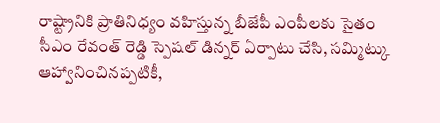రాష్ట్రానికి ప్రాతినిధ్యం వహిస్తున్న బీజేపీ ఎంపీలకు సైతం సీఎం రేవంత్ రెడ్డి స్పెషల్ డిన్నర్ ఏర్పాటు చేసి, సమ్మిట్కు ఆహ్వానించినప్పటికీ,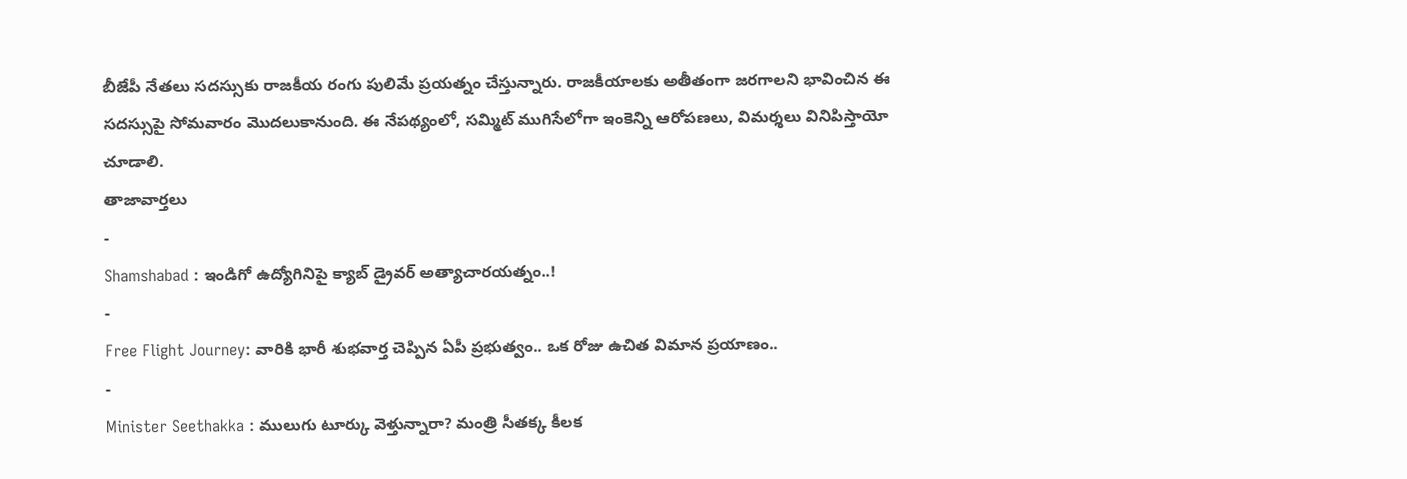బీజేపీ నేతలు సదస్సుకు రాజకీయ రంగు పులిమే ప్రయత్నం చేస్తున్నారు. రాజకీయాలకు అతీతంగా జరగాలని భావించిన ఈ సదస్సుపై సోమవారం మొదలుకానుంది. ఈ నేపథ్యంలో, సమ్మిట్ ముగిసేలోగా ఇంకెన్ని ఆరోపణలు, విమర్శలు వినిపిస్తాయో చూడాలి.
తాజావార్తలు
-
Shamshabad : ఇండిగో ఉద్యోగినిపై క్యాబ్ డ్రైవర్ అత్యాచారయత్నం..!
-
Free Flight Journey: వారికి భారీ శుభవార్త చెప్పిన ఏపీ ప్రభుత్వం.. ఒక రోజు ఉచిత విమాన ప్రయాణం..
-
Minister Seethakka : ములుగు టూర్కు వెళ్తున్నారా? మంత్రి సీతక్క కీలక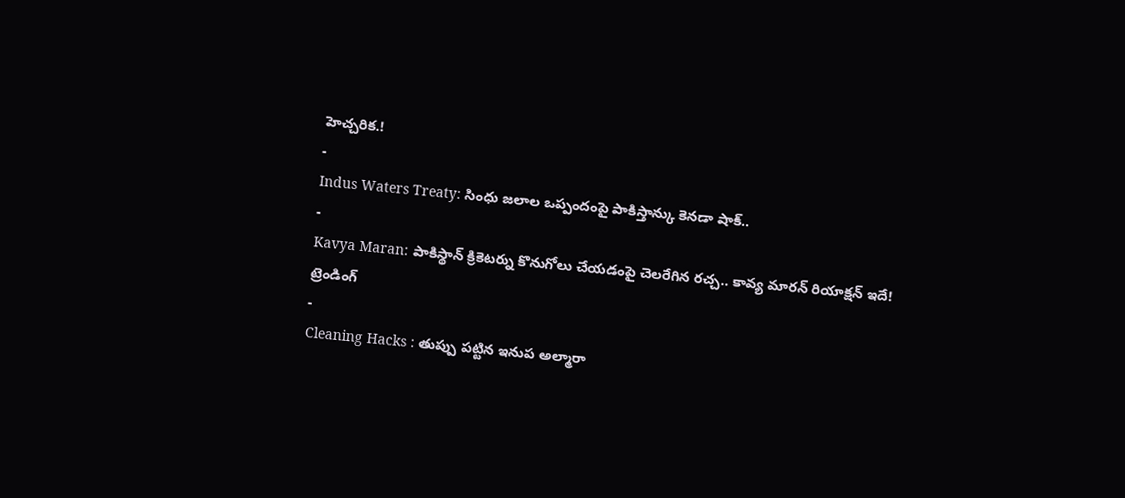హెచ్చరిక.!
-
Indus Waters Treaty: సింధు జలాల ఒప్పందంపై పాకిస్తాన్కు కెనడా షాక్..
-
Kavya Maran: పాకిస్థాన్ క్రికెటర్ను కొనుగోలు చేయడంపై చెలరేగిన రచ్చ.. కావ్య మారన్ రియాక్షన్ ఇదే!
ట్రెండింగ్
-
Cleaning Hacks : తుప్పు పట్టిన ఇనుప అల్మారా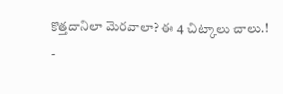కొత్తదానిలా మెరవాలా? ఈ 4 చిట్కాలు చాలు.!
-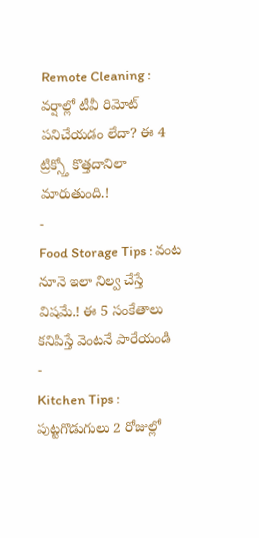Remote Cleaning : వర్షాల్లో టీవీ రిమోట్ పనిచేయడం లేదా? ఈ 4 ట్రిక్స్తో కొత్తదానిలా మారుతుంది.!
-
Food Storage Tips : వంట నూనె ఇలా నిల్వ చేస్తే విషమే.! ఈ 5 సంకేతాలు కనిపిస్తే వెంటనే పారేయండి
-
Kitchen Tips : పుట్టగొడుగులు 2 రోజుల్లో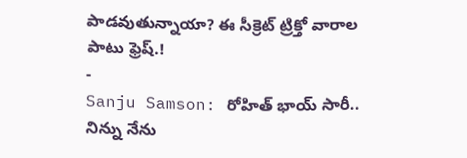పాడవుతున్నాయా? ఈ సీక్రెట్ ట్రిక్తో వారాల పాటు ఫ్రెష్.!
-
Sanju Samson: రోహిత్ భాయ్ సారీ.. నిన్ను నేను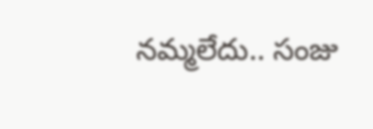నమ్మలేదు.. సంజు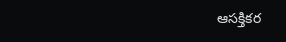ఆసక్తికర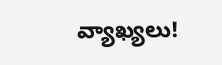వ్యాఖ్యలు!